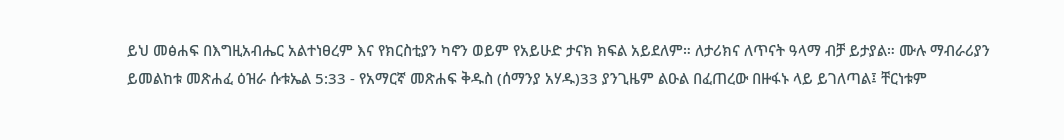ይህ መፅሐፍ በእግዚአብሔር አልተነፀረም እና የክርስቲያን ካኖን ወይም የአይሁድ ታናክ ክፍል አይደለም። ለታሪክና ለጥናት ዓላማ ብቻ ይታያል። ሙሉ ማብራሪያን ይመልከቱ መጽሐፈ ዕዝራ ሱቱኤል 5:33 - የአማርኛ መጽሐፍ ቅዱስ (ሰማንያ አሃዱ)33 ያንጊዜም ልዑል በፈጠረው በዙፋኑ ላይ ይገለጣል፤ ቸርነቱም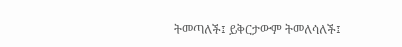ትመጣለች፤ ይቅርታውም ትመለሳለች፤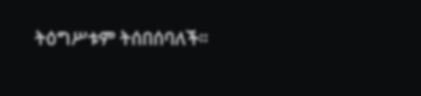ትዕግሥቱም ትሰበሰባለች።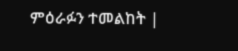ምዕራፉን ተመልከት |